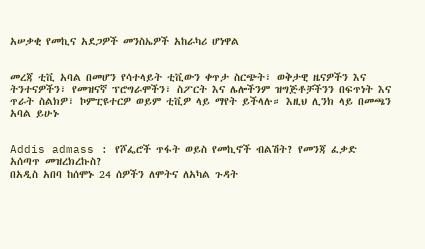አሠቃቂ የመኪና አደጋዎች መንስኤዎች አከራካሪ ሆነዋል


መረጃ ቲቪ አባል በመሆን የሳተላይት ቲቪውን ቀጥታ ስርጭት፣ ወቅታዊ ዜናዎችን እና ትንተናዎችን፣ የመዝናኛ ፕሮግራሞችን፣ ስፖርት እና ሌሎችንም ዝግጅቶቻችንን በፍጥነት እና ጥራት ስልክዎ፣ ኮምፒዩተርዎ ወይም ቲቪዎ ላይ ማየት ይችላሉ። እዚህ ሊንክ ላይ በመጫን አባል ይሁኑ


Addis admass : የሾፌሮች ጥፋት ወይስ የመኪኖች ብልሽት? የመንጃ ፈቃድ አሰጣጥ መዝረክረኩስ?
በአዲስ አበባ ከሰሞኑ 24 ሰዎችን ለሞትና ለአካል ጉዳት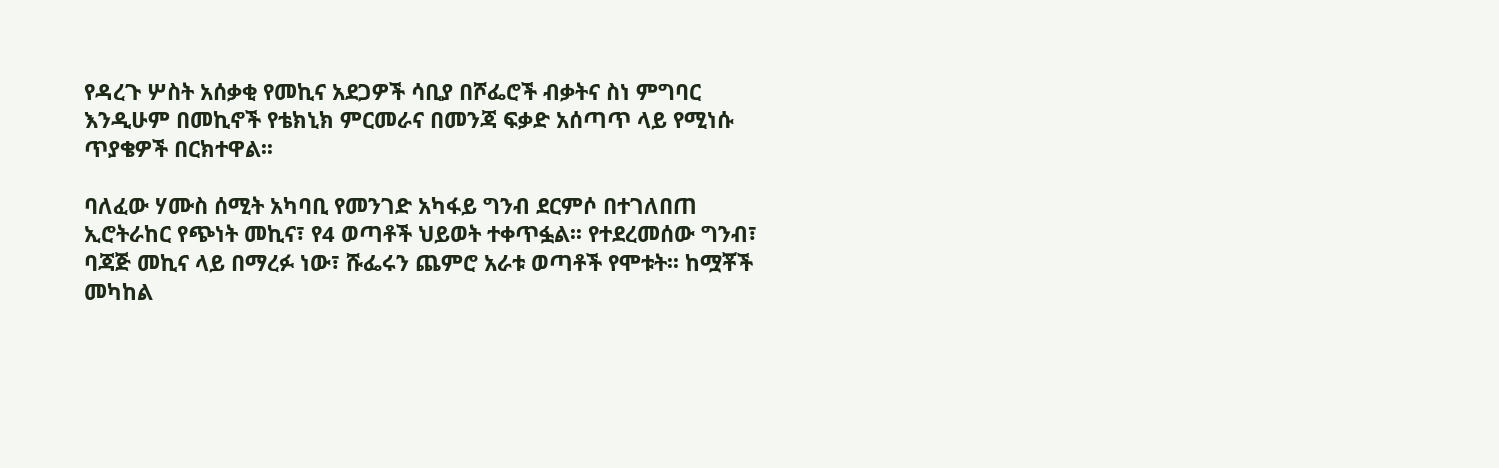የዳረጉ ሦስት አሰቃቂ የመኪና አደጋዎች ሳቢያ በሾፌሮች ብቃትና ስነ ምግባር እንዲሁም በመኪኖች የቴክኒክ ምርመራና በመንጃ ፍቃድ አሰጣጥ ላይ የሚነሱ ጥያቄዎች በርክተዋል፡፡

ባለፈው ሃሙስ ሰሚት አካባቢ የመንገድ አካፋይ ግንብ ደርምሶ በተገለበጠ ኢሮትራከር የጭነት መኪና፣ የ4 ወጣቶች ህይወት ተቀጥፏል፡፡ የተደረመሰው ግንብ፣ ባጃጅ መኪና ላይ በማረፉ ነው፣ ሹፌሩን ጨምሮ አራቱ ወጣቶች የሞቱት፡፡ ከሟቾች መካከል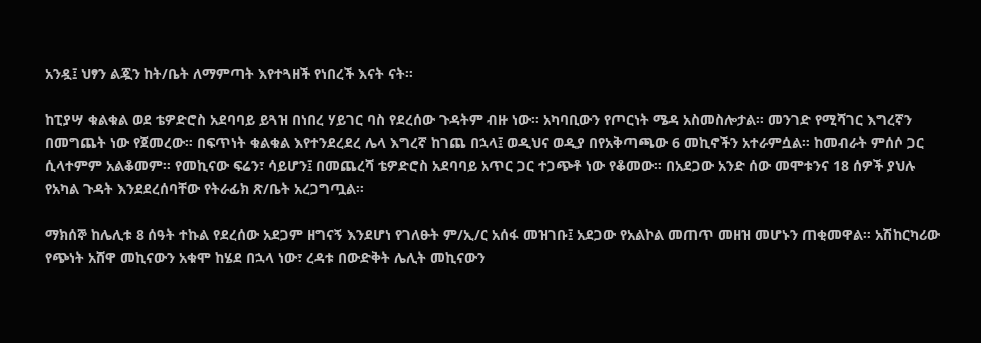አንዷ፤ ህፃን ልጇን ከት/ቤት ለማምጣት እየተጓዘች የነበረች እናት ናት፡፡

ከፒያሣ ቁልቁል ወደ ቴዎድሮስ አደባባይ ይጓዝ በነበረ ሃይገር ባስ የደረሰው ጉዳትም ብዙ ነው፡፡ አካባቢውን የጦርነት ሜዳ አስመስሎታል፡፡ መንገድ የሚሻገር እግረኛን በመግጨት ነው የጀመረው። በፍጥነት ቁልቁል እየተንደረደረ ሌላ እግረኛ ከገጨ በኋላ፤ ወዲህና ወዲያ በየአቅጣጫው 6 መኪኖችን አተራምሷል። ከመብራት ምሰሶ ጋር ሲላተምም አልቆመም፡፡ የመኪናው ፍሬን፣ ሳይሆን፤ በመጨረሻ ቴዎድሮስ አደባባይ አጥር ጋር ተጋጭቶ ነው የቆመው፡፡ በአደጋው አንድ ሰው መሞቱንና 18 ሰዎች ያህሉ የአካል ጉዳት እንደደረሰባቸው የትራፊክ ጽ/ቤት አረጋግጧል፡፡

ማክሰኞ ከሌሊቱ 8 ሰዓት ተኩል የደረሰው አደጋም ዘግናኝ እንደሆነ የገለፁት ም/ኢ/ር አሰፋ መዝገቡ፤ አደጋው የአልኮል መጠጥ መዘዝ መሆኑን ጠቂመዋል። አሽከርካሪው የጭነት አሸዋ መኪናውን አቁሞ ከሄደ በኋላ ነው፣ ረዳቱ በውድቅት ሌሊት መኪናውን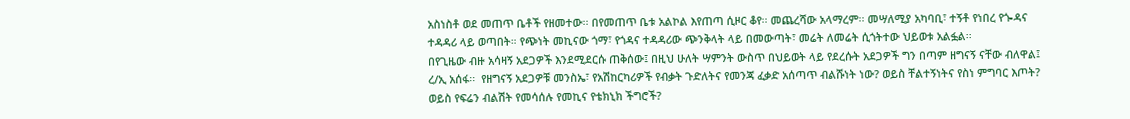አስነስቶ ወደ መጠጥ ቤቶች የዘመተው፡፡ በየመጠጥ ቤቱ አልኮል እየጠጣ ሲዞር ቆየ፡፡ መጨረሻው አላማረም፡፡ መሣለሚያ አካባቢ፣ ተኝቶ የነበረ የጐዳና ተዳዳሪ ላይ ወጣበት። የጭነት መኪናው ጎማ፣ የጎዳና ተዳዳሪው ጭንቅላት ላይ በመውጣት፣ መሬት ለመሬት ሲጎትተው ህይወቱ አልፏል፡፡
በየጊዜው ብዙ አሳዛኝ አደጋዎች እንደሚደርሱ ጠቅሰው፤ በዚህ ሁለት ሣምንት ውስጥ በህይወት ላይ የደረሱት አደጋዎች ግን በጣም ዘግናኝ ናቸው ብለዋል፤ ረ/ኢ አሰፋ፡፡  የዘግናኝ አደጋዎቹ መንስኤ፣ የአሽከርካሪዎች የብቃት ጉድለትና የመንጃ ፈቃድ አሰጣጥ ብልሹነት ነው? ወይስ ቸልተኝነትና የስነ ምግባር እጦት? ወይስ የፍሬን ብልሽት የመሳሰሉ የመኪና የቴክኒክ ችግሮች?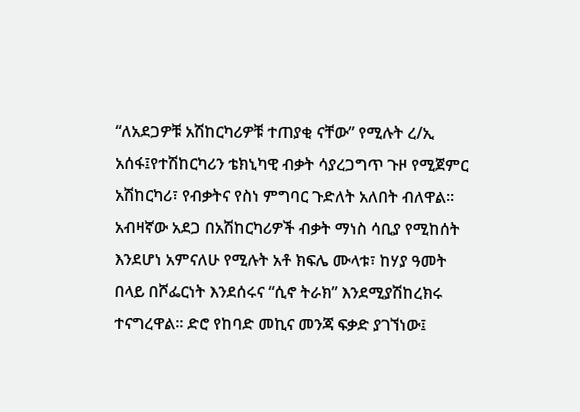“ለአደጋዎቹ አሽከርካሪዎቹ ተጠያቂ ናቸው” የሚሉት ረ/ኢ አሰፋ፤የተሽከርካሪን ቴክኒካዊ ብቃት ሳያረጋግጥ ጉዞ የሚጀምር አሽከርካሪ፣ የብቃትና የስነ ምግባር ጉድለት አለበት ብለዋል፡፡  አብዛኛው አደጋ በአሽከርካሪዎች ብቃት ማነስ ሳቢያ የሚከሰት እንደሆነ አምናለሁ የሚሉት አቶ ክፍሌ ሙላቱ፣ ከሃያ ዓመት በላይ በሾፌርነት እንደሰሩና “ሲኖ ትራክ” እንደሚያሽከረክሩ ተናግረዋል፡፡ ድሮ የከባድ መኪና መንጃ ፍቃድ ያገኘነው፤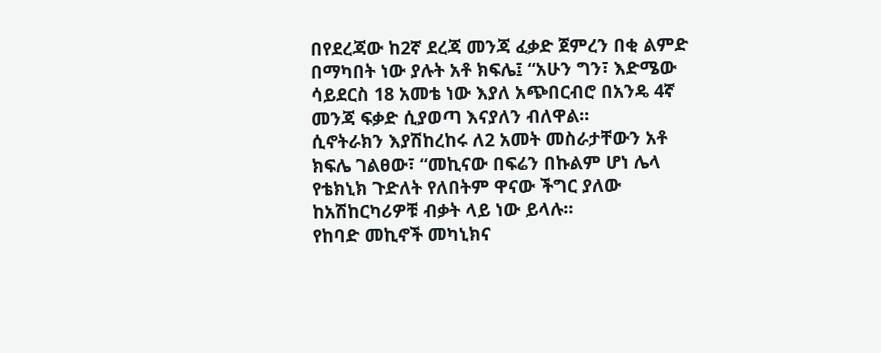በየደረጃው ከ2ኛ ደረጃ መንጃ ፈቃድ ጀምረን በቂ ልምድ በማካበት ነው ያሉት አቶ ክፍሌ፤ “አሁን ግን፣ እድሜው ሳይደርስ 18 አመቴ ነው እያለ አጭበርብሮ በአንዴ 4ኛ መንጃ ፍቃድ ሲያወጣ እናያለን ብለዋል፡፡
ሲኖትራክን እያሽከረከሩ ለ2 አመት መስራታቸውን አቶ ክፍሌ ገልፀው፣ “መኪናው በፍሬን በኩልም ሆነ ሌላ የቴክኒክ ጉድለት የለበትም ዋናው ችግር ያለው ከአሽከርካሪዎቹ ብቃት ላይ ነው ይላሉ፡፡
የከባድ መኪኖች መካኒክና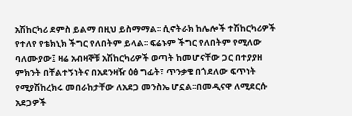አሽከርካሪ ደምስ ይልማ በዚህ ይስማማል፡፡ ሲኖትራክ ከሌሎች ተሽከርካሪዎች የተለየ የቴክኒክ ችግር የለበትም ይላል፡፡ ፍሬኑም ችግር የለበትም የሚለው ባለሙያው፤ ዛሬ አብዛኞቹ አሽከርካሪዎች ወጣት ከመሆናቸው ጋር በተያያዘ ምክንት በቸልተኝነትና በአደንዛዥ ዕፅ ግፊት፣ ጥንቃቄ በጎደለው ፍጥነት የሚያሽከረክሩ መበራከታቸው ለአደጋ መንስኤ ሆኗል፡፡በመዲናዋ ለሚደርሱ አደጋዎች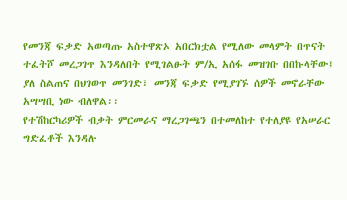የመንጃ ፍቃድ አወጣጡ አስተዋጽኦ አበርክቷል የሚለው መላምት በጥናት ተፈትሾ መረጋገጥ እንዳለበት የሚገልፁት ም/ኢ አሰፋ መዝገቡ በበኩላቸው፤ ያለ ስልጠና በህገወጥ መንገድ፣ መንጃ ፍቃድ የሚያገኙ ሰዎች መኖራቸው አሣሣቢ ነው ብለዋል፡፡
የተሽከርካሪዎች ብቃት ምርመራና ማረጋገጫን በተመለከተ የተለያዩ የአሠራር ግድፈቶች እንዳሉ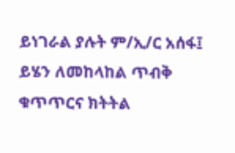ይነገራል ያሉት ም/ኢ/ር አሰፋ፤ ይሄን ለመከላከል ጥብቅ ቁጥጥርና ክትትል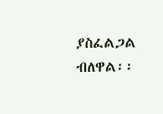ያስፈልጋል ብለዋል፡፡